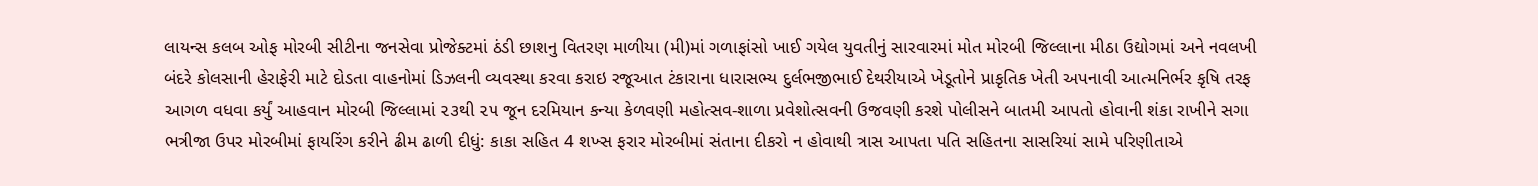લાયન્સ કલબ ઓફ મોરબી સીટીના જનસેવા પ્રોજેક્ટમાં ઠંડી છાશનુ વિતરણ માળીયા (મી)માં ગળાફાંસો ખાઈ ગયેલ યુવતીનું સારવારમાં મોત મોરબી જિલ્લાના મીઠા ઉદ્યોગમાં અને નવલખી બંદરે કોલસાની હેરાફેરી માટે દોડતા વાહનોમાં ડિઝલની વ્યવસ્થા કરવા કરાઇ રજૂઆત ટંકારાના ધારાસભ્ય દુર્લભજીભાઈ દેથરીયાએ ખેડૂતોને પ્રાકૃતિક ખેતી અપનાવી આત્મનિર્ભર કૃષિ તરફ આગળ વધવા કર્યું આહવાન મોરબી જિલ્લામાં ૨૩થી ૨૫ જૂન દરમિયાન કન્યા કેળવણી મહોત્સવ-શાળા પ્રવેશોત્સવની ઉજવણી કરશે પોલીસને બાતમી આપતો હોવાની શંકા રાખીને સગા ભત્રીજા ઉપર મોરબીમાં ફાયરિંગ કરીને ઢીમ ઢાળી દીધું: કાકા સહિત 4 શખ્સ ફરાર મોરબીમાં સંતાના દીકરો ન હોવાથી ત્રાસ આપતા પતિ સહિતના સાસરિયાં સામે પરિણીતાએ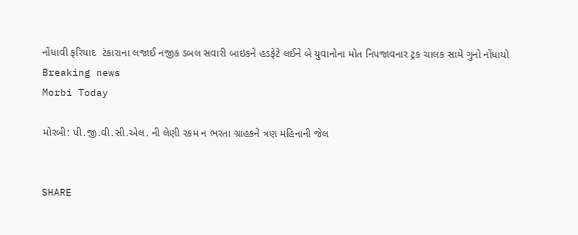નોંધાવી ફરિયાદ  ટંકારાના લજાઈ નજીક ડબલ સવારી બાઇકને હડફેટે લઈને બે યુવાનોના મોત નિપજાવનાર ટ્રક ચાલક સામે ગુનો નોંધાયો
Breaking news
Morbi Today

મોરબી: પી.જી.વી.સી.એલ. ની લેણી રકમ ન ભરતા ગ્રાહકને ત્રણ મહિનાની જેલ


SHARE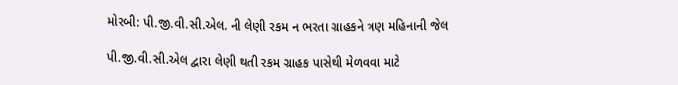મોરબી: પી.જી.વી.સી.એલ. ની લેણી રકમ ન ભરતા ગ્રાહકને ત્રણ મહિનાની જેલ

પી.જી.વી.સી.એલ દ્વારા લેણી થતી રકમ ગ્રાહક પાસેથી મેળવવા માટે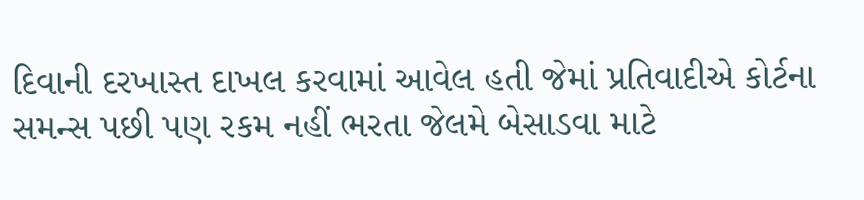દિવાની દરખાસ્ત દાખલ કરવામાં આવેલ હતી જેમાં પ્રતિવાદીએ કોર્ટના સમન્સ પછી પણ રકમ નહીં ભરતા જેલમે બેસાડવા માટે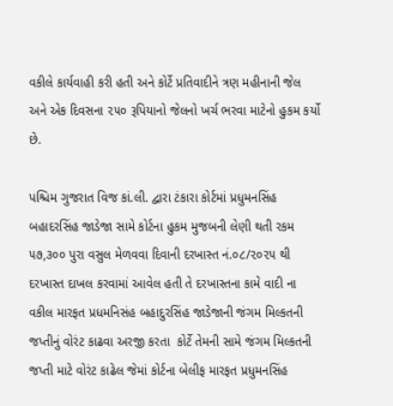વકીલે કાર્યવાહી કરી હતી અને કોર્ટે પ્રતિવાદીને ત્રણ મહીનાની જેલ અને એક દિવસના ૨૫૦ રૂપિયાનો જેલનો ખર્ચ ભરવા માટેનો હુકમ કર્યો છે.

પશ્ચિમ ગુજરાત વિજ કાં.લી. દ્વારા ટંકારા કોર્ટમાં પ્રધુમનસિંહ બહાદરસિંહ જાડેજા સામે કોર્ટના હુકમ મુજબની લેણી થતી રકમ ૫૭,૩૦૦ પુરા વસુલ મેળવવા દિવાની દરખાસ્ત નં.૦૮/૨૦૨૫ થી દરખાસ્ત દાખલ કરવામાં આવેલ હતી તે દરખાસ્તના કામે વાદી ના વકીલ મારફત પ્રધમનિસંહ બહાદુરસિંહ જાડેજાની જંગમ મિલ્કતની જપ્તીનું વોરંટ કાઢવા અરજી કરતા  કોર્ટે તેમની સામે જંગમ મિલ્કતની જપ્તી માટે વોરંટ કાઢેલ જેમાં કોર્ટના બેલીફ મારફત પ્રધુમનસિંહ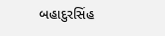બહાદુરસિંહ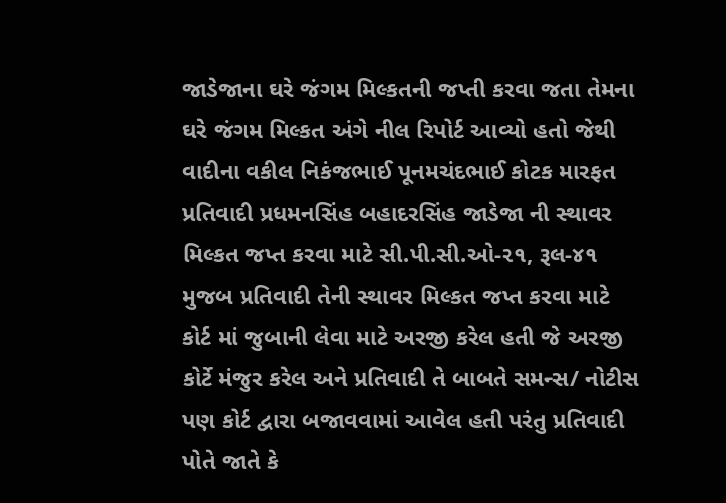જાડેજાના ઘરે જંગમ મિલ્કતની જપ્તી કરવા જતા તેમના ઘરે જંગમ મિલ્કત અંગે નીલ રિપોર્ટ આવ્યો હતો જેથી વાદીના વકીલ નિકંજભાઈ પૂનમચંદભાઈ કોટક મારફત પ્રતિવાદી પ્રધમનસિંહ બહાદરસિંહ જાડેજા ની સ્થાવર મિલ્કત જપ્ત કરવા માટે સી.પી.સી.ઓ-૨૧, રૂલ-૪૧ મુજબ પ્રતિવાદી તેની સ્થાવર મિલ્કત જપ્ત કરવા માટે કોર્ટ માં જુબાની લેવા માટે અરજી કરેલ હતી જે અરજી કોર્ટે મંજુર કરેલ અને પ્રતિવાદી તે બાબતે સમન્સ/ નોટીસ પણ કોર્ટ દ્વારા બજાવવામાં આવેલ હતી પરંતુ પ્રતિવાદી પોતે જાતે કે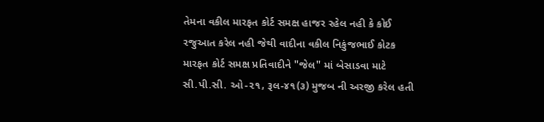તેમના વકીલ મારફત કોર્ટ સમક્ષ હાજર રહેલ નહી કે કોઈ રજુઆત કરેલ નહી જેથી વાદીના વકીલ નિકુંજભાઈ કોટક મારફત કોર્ટ સમક્ષ પ્રતિવાદીને "જેલ" માં બેસાડવા માટે સી.પી.સી. ઓ-૨૧, રૂલ-૪૧(૩) મુજબ ની અરજી કરેલ હતી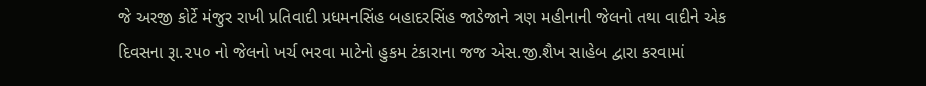જે અરજી કોર્ટે મંજુર રાખી પ્રતિવાદી પ્રધમનસિંહ બહાદરસિંહ જાડેજાને ત્રણ મહીનાની જેલનો તથા વાદીને એક દિવસના રૂા.૨૫૦ નો જેલનો ખર્ચ ભરવા માટેનો હુકમ ટંકારાના જજ એસ.જી.શૈખ સાહેબ દ્વારા કરવામાં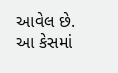આવેલ છે. આ કેસમાં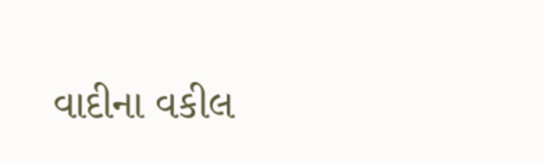વાદીના વકીલ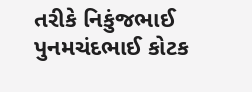તરીકે નિકુંજભાઈ પુનમચંદભાઈ કોટક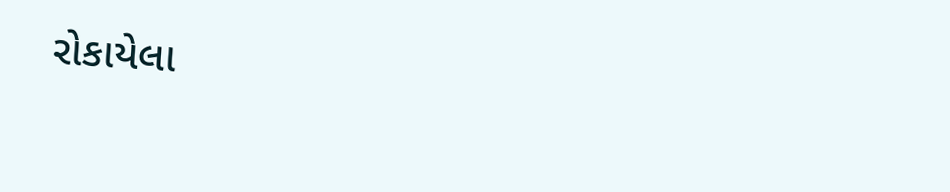રોકાયેલા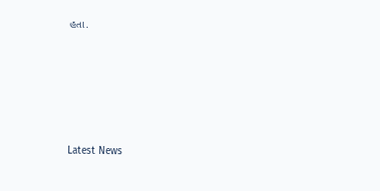હતા.






Latest News